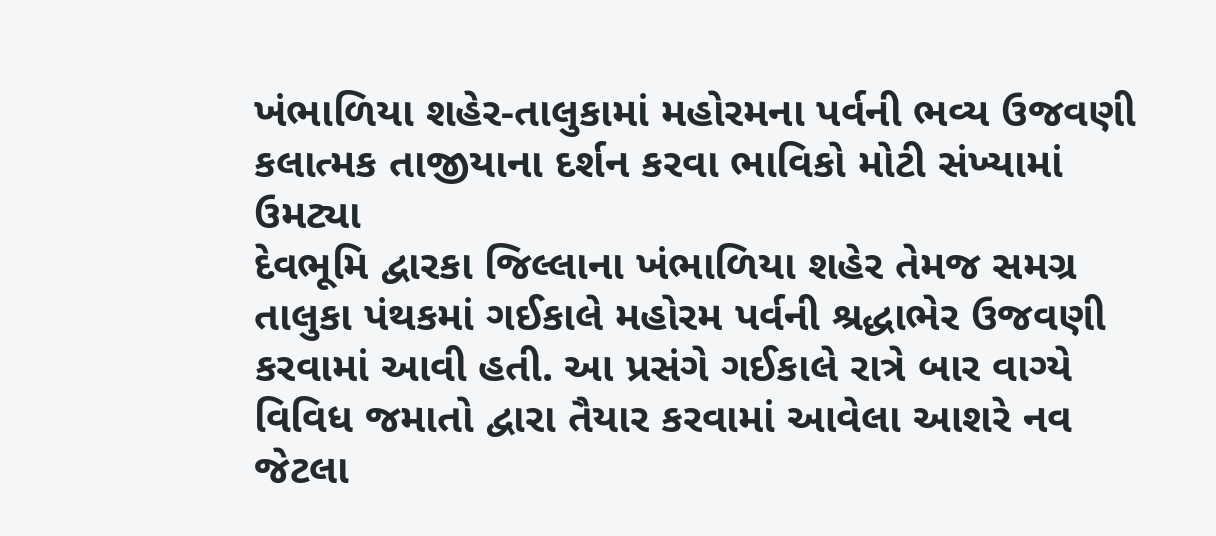ખંભાળિયા શહેર-તાલુકામાં મહોરમના પર્વની ભવ્ય ઉજવણી
કલાત્મક તાજીયાના દર્શન કરવા ભાવિકો મોટી સંખ્યામાં ઉમટ્યા
દેવભૂમિ દ્વારકા જિલ્લાના ખંભાળિયા શહેર તેમજ સમગ્ર તાલુકા પંથકમાં ગઈકાલે મહોરમ પર્વની શ્રદ્ધાભેર ઉજવણી કરવામાં આવી હતી. આ પ્રસંગે ગઈકાલે રાત્રે બાર વાગ્યે વિવિધ જમાતો દ્વારા તૈયાર કરવામાં આવેલા આશરે નવ જેટલા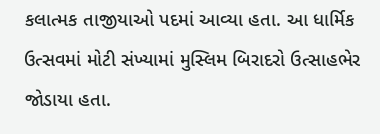કલાત્મક તાજીયાઓ પદમાં આવ્યા હતા. આ ધાર્મિક ઉત્સવમાં મોટી સંખ્યામાં મુસ્લિમ બિરાદરો ઉત્સાહભેર જોડાયા હતા.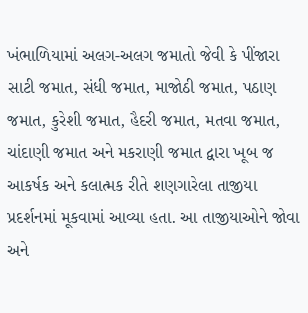ખંભાળિયામાં અલગ-અલગ જમાતો જેવી કે પીંજારા સાટી જમાત, સંધી જમાત, માજોઠી જમાત, પઠાણ જમાત, કુરેશી જમાત, હૈદરી જમાત, મતવા જમાત, ચાંદાણી જમાત અને મકરાણી જમાત દ્વારા ખૂબ જ આકર્ષક અને કલાત્મક રીતે શણગારેલા તાજીયા પ્રદર્શનમાં મૂકવામાં આવ્યા હતા. આ તાજીયાઓને જોવા અને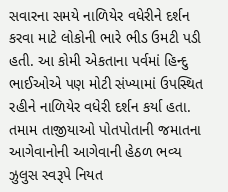સવારના સમયે નાળિયેર વધેરીને દર્શન કરવા માટે લોકોની ભારે ભીડ ઉમટી પડી હતી. આ કોમી એકતાના પર્વમાં હિન્દુ ભાઈઓએ પણ મોટી સંખ્યામાં ઉપસ્થિત રહીને નાળિયેર વધેરી દર્શન કર્યા હતા.
તમામ તાજીયાઓ પોતપોતાની જમાતના આગેવાનોની આગેવાની હેઠળ ભવ્ય ઝુલુસ સ્વરૂપે નિયત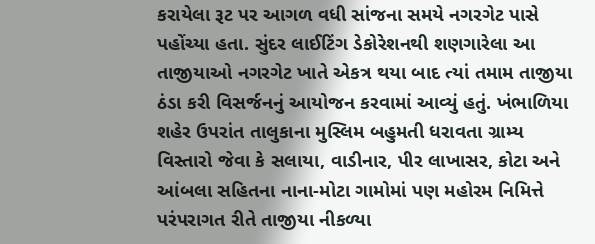કરાયેલા રૂટ પર આગળ વધી સાંજના સમયે નગરગેટ પાસે પહોંચ્યા હતા. સુંદર લાઈટિંગ ડેકોરેશનથી શણગારેલા આ તાજીયાઓ નગરગેટ ખાતે એકત્ર થયા બાદ ત્યાં તમામ તાજીયા ઠંડા કરી વિસર્જનનું આયોજન કરવામાં આવ્યું હતું. ખંભાળિયા શહેર ઉપરાંત તાલુકાના મુસ્લિમ બહુમતી ધરાવતા ગ્રામ્ય વિસ્તારો જેવા કે સલાયા, વાડીનાર, પીર લાખાસર, કોટા અને આંબલા સહિતના નાના-મોટા ગામોમાં પણ મહોરમ નિમિત્તે પરંપરાગત રીતે તાજીયા નીકળ્યા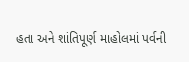હતા અને શાંતિપૂર્ણ માહોલમાં પર્વની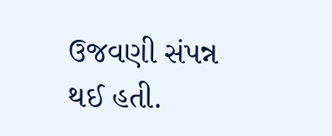ઉજવણી સંપન્ન થઈ હતી.